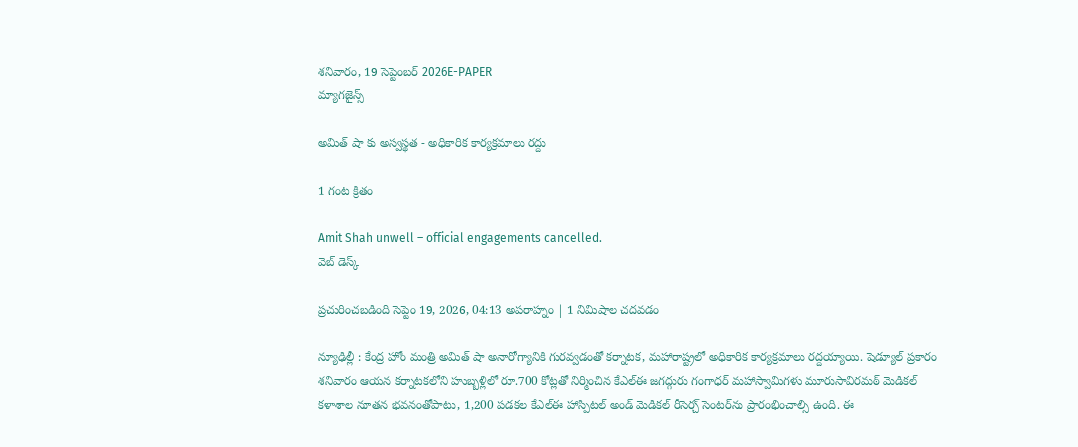శనివారం, 19 సెప్టెంబర్ 2026E-PAPER
మ్యాగజైన్స్

అమిత్ షా కు అస్వస్థత - అధికారిక కార్యక్రమాలు రద్దు

1 గంట క్రితం

Amit Shah unwell – official engagements cancelled.
వెబ్ డెస్క్

ప్రచురించబడింది సెప్టెం 19, 2026, 04:13 అపరాహ్నం | 1 నిమిషాల చదవడం

న్యూఢిల్లీ : కేంద్ర హోం మంత్రి అమిత్ షా అనారోగ్యానికి గురవ్వడంతో కర్నాటక, మహారాష్ట్రలో అధికారిక కార్యక్రమాలు రద్దయ్యాయి. షెడ్యూల్‌ ప్రకారం శనివారం ఆయన కర్నాటకలోని హుబ్బళ్లిలో రూ.700 కోట్లతో నిర్మించిన కేఎల్‌ఈ జగద్గురు గంగాధర్‌ మహాస్వామిగళు మూరుసావిరమఠ్‌ మెడికల్‌ కళాశాల నూతన భవనంతోపాటు, 1,200 పడకల కేఎల్ఈ హాస్పిటల్ అండ్‌ మెడికల్‌ రీసెర్చ్‌ సెంటర్‌ను ప్రారంభించాల్సి ఉంది. ఈ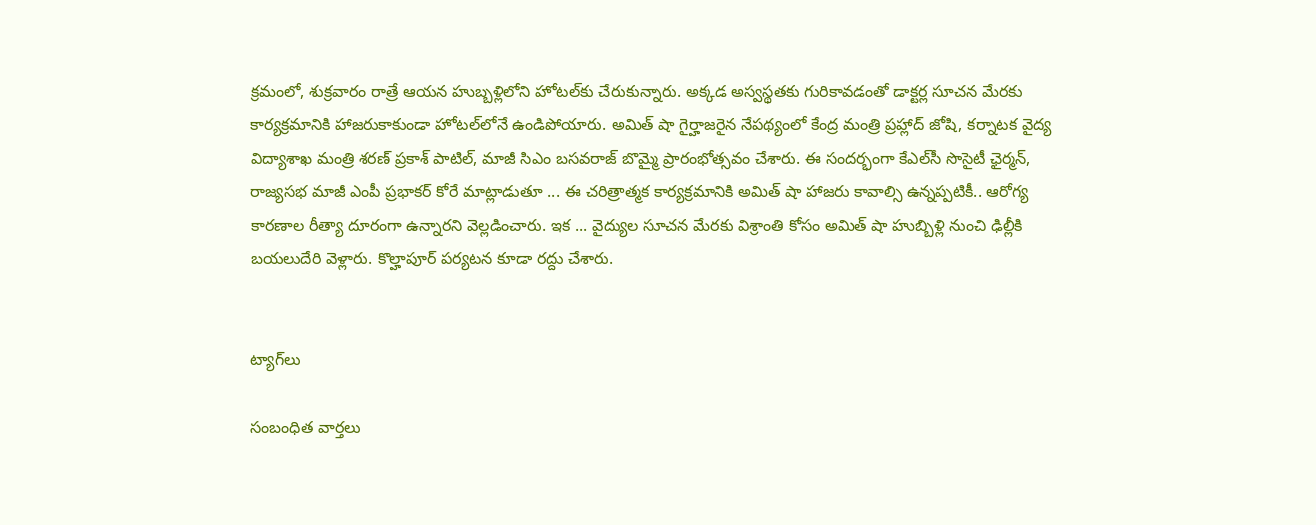క్రమంలో, శుక్రవారం రాత్రే ఆయన హుబ్బళ్లిలోని హోటల్‌కు చేరుకున్నారు. అక్కడ అస్వస్థతకు గురికావడంతో డాక్టర్ల సూచన మేరకు కార్యక్రమానికి హాజరుకాకుండా హోటల్‌లోనే ఉండిపోయారు. అమిత్‌ షా గైర్హాజరైన నేపథ్యంలో కేంద్ర మంత్రి ప్రహ్లాద్‌ జోషి, కర్నాటక వైద్య విద్యాశాఖ మంత్రి శరణ్‌ ప్రకాశ్‌ పాటిల్‌, మాజీ సిఎం బసవరాజ్‌ బొమ్మై ప్రారంభోత్సవం చేశారు. ఈ సందర్భంగా కేఎల్‌సీ సొసైటీ ఛైర్మన్‌, రాజ్యసభ మాజీ ఎంపీ ప్రభాకర్‌ కోరే మాట్లాడుతూ ... ఈ చరిత్రాత్మక కార్యక్రమానికి అమిత్‌ షా హాజరు కావాల్సి ఉన్నప్పటికీ.. ఆరోగ్య కారణాల రీత్యా దూరంగా ఉన్నారని వెల్లడించారు. ఇక ... వైద్యుల సూచన మేరకు విశ్రాంతి కోసం అమిత్ షా హుబ్బిళ్లి నుంచి ఢిల్లీకి బయలుదేరి వెళ్లారు. కొల్హాపూర్ పర్యటన కూడా రద్దు చేశారు.


ట్యాగ్‌లు

సంబంధిత వార్తలు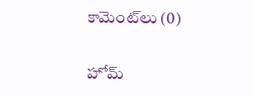కామెంట్‌లు (0)

హోమ్